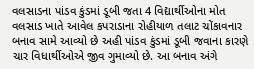વલસાડના પાંડવ કુંડમાં ડૂબી જતા 4 વિદ્યાર્થીઓના મોત
વલસાડ ખાતે આવેલ કપરાડાના રોહીયાળ તલાટ ચોંકાવનાર બનાવ સામે આવ્યો છે અહી પાંડવ કુંડમાં ડૂબી જવાના કારણે ચાર વિધાર્થીઓએ જીવ ગુમાવ્યો છે. આ બનાવ અંગે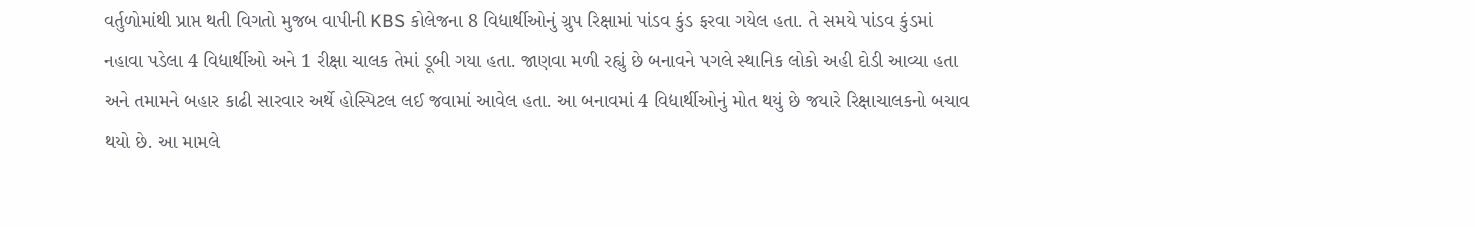વર્તુળોમાંથી પ્રાપ્ત થતી વિગતો મુજબ વાપીની KBS કોલેજના 8 વિદ્યાર્થીઓનું ગ્રુપ રિક્ષામાં પાંડવ કુંડ ફરવા ગયેલ હતા. તે સમયે પાંડવ કુંડમાં નહાવા પડેલા 4 વિદ્યાર્થીઓ અને 1 રીક્ષા ચાલક તેમાં ડૂબી ગયા હતા. જાણવા મળી રહ્યું છે બનાવને પગલે સ્થાનિક લોકો અહી દોડી આવ્યા હતા અને તમામને બહાર કાઢી સારવાર અર્થે હોસ્પિટલ લઈ જવામાં આવેલ હતા. આ બનાવમાં 4 વિદ્યાર્થીઓનું મોત થયું છે જયારે રિક્ષાચાલકનો બચાવ થયો છે. આ મામલે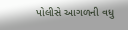પોલીસે આગળની વધુ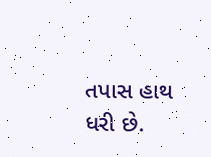તપાસ હાથ ધરી છે.